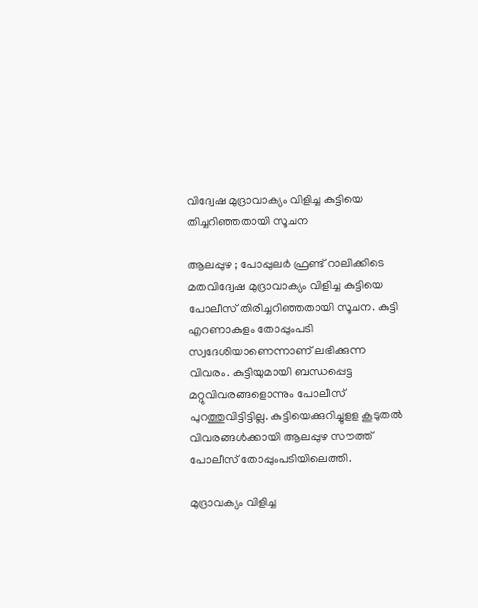വിദ്വേഷ മുദ്രാവാക്യം വിളിച്ച കുട്ടിയെ തിച്ചറിഞ്ഞതായി സൂചന

ആലപ്പുഴ ; പോപ്പുലര്‍ ഫ്രണ്ട്‌ റാലിക്കിടെ മതവിദ്വേഷ മുദ്രാവാക്യം വിളിച്ച കുട്ടിയെ പോലീസ്‌ തിരിച്ചറിഞ്ഞതായി സൂചന. കുട്ടി എറണാകുളം തോപ്പുംപടി സ്വദേശിയാണെന്നാണ്‌ ലഭിക്കുന്ന വിവരം. കുട്ടിയുമായി ബന്ധപ്പെട്ട മറ്റുവിവരങ്ങളൊന്നും പോലീസ്‌ പുറത്തുവിട്ടിട്ടില്ല. കുട്ടിയെക്കുറിച്ചുളള കൂടുതല്‍ വിവരങ്ങള്‍ക്കായി ആലപ്പുഴ സൗത്ത്‌ പോലീസ്‌ തോപ്പുംപടിയിലെത്തി.

മുദ്രാവക്യം വിളിച്ച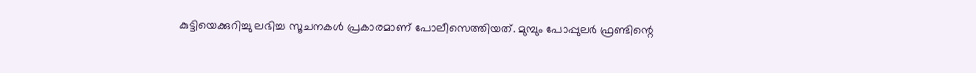കുട്ടിയെക്കുറിച്ചു ലഭിച്ച സൂചനകള്‍ പ്രകാരമാണ്‌ പോലീസെത്തിയത്‌. മുമ്പും പോപ്പുലര്‍ ഫ്രണ്ടിന്റെ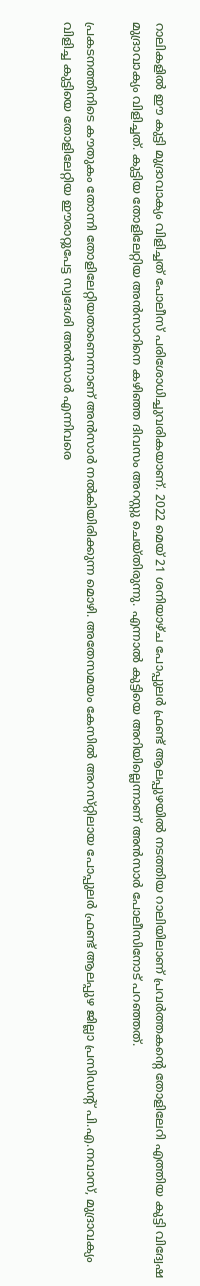റാലികളില്‍ ഈ കുട്ടി മുദ്രാവാക്യം വിളിച്ചത്‌ പോലീസ്‌ പരിശോധിച്ചുവരികയാണ്‌. 2022 മെയ്‌ 21 ശനിയാഴ്‌ച പോപ്പുലര്‍ ഫ്രണ്ട്‌ ആലപ്പുഴയില്‍ നടത്തിയ റാലിയിലാണ്‌ പ്രവര്‍ത്തകന്റെ തോളിലേറി എത്തിയ കുട്ടി വിദ്വേഷ മുദ്രാവാക്യം വിളിച്ചത്‌. കുട്ടിയ തോളിലേറ്റിയ അന്‍സാറിനെ കഴിഞ്ഞ ദിവസം അറസ്റ്റു ചെയ്‌തിരുന്നു. എന്നാല്‍ കുട്ടിയെ അറിയില്ലെന്നാണ്‌ അന്‍സാര്‍ പോലീസിനോട്‌ പറഞ്ഞത്‌.

പ്രകടനത്തിനിടെ കൗതുകം തോന്നി തോളിലേറ്റിയതാണെന്നാണ്‌ അന്‍സാര്‍ നല്‍കിയിരിക്കുന്ന മൊഴി. അതേസമയം കേസില്‍ അറസ്‌റ്റിലായ പോപ്പുലര്‍ ഫ്രണ്ട്‌ ആലപ്പുഴ ജില്ലാ പ്രസിഡന്റ്‌ പി.എ.നവാസ്‌, മുദ്രാവക്യം വിളിച്ച കുട്ടിയെ തോളിലേറ്റിയ ഈരാറ്റുപേട്ട സ്വദേശി അന്‍സാര്‍ എന്നിവരെ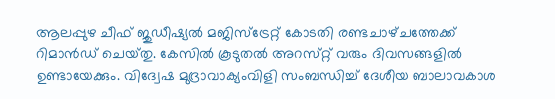ആലപ്പുഴ ചീഫ്‌ ജുഡീഷ്യല്‍ മജിസ്‌ട്രേറ്റ്‌ കോടതി രണ്ടചാഴ്‌ചത്തേക്ക്‌ റിമാന്‍ഡ്‌ ചെയ്‌തു. കേസില്‍ കൂടുതല്‍ അറസ്‌റ്റ്‌ വരും ദിവസങ്ങളില്‍ ഉണ്ടായേക്കും. വിദ്വേഷ മുദ്രാവാക്യംവിളി സംബന്ധിച്ച്‌ ദേശീയ ബാലാവകാശ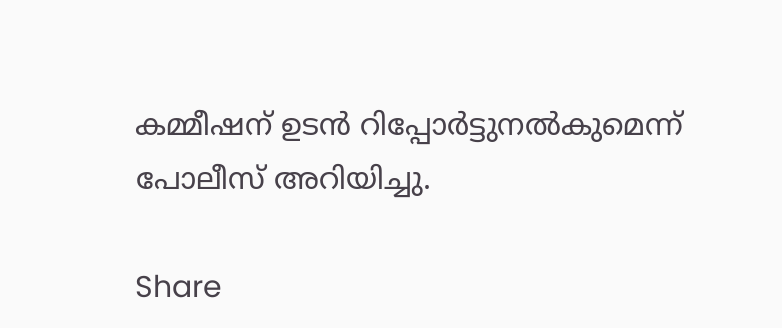കമ്മീഷന്‌ ഉടന്‍ റിപ്പോര്‍ട്ടുനല്‍കുമെന്ന്‌ പോലീസ്‌ അറിയിച്ചു.

Share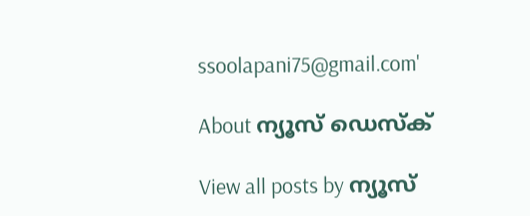ssoolapani75@gmail.com'

About ന്യൂസ് ഡെസ്ക്

View all posts by ന്യൂസ്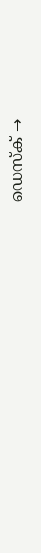ഡെസ്ക് →